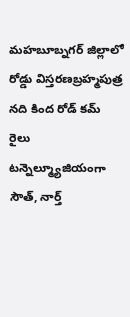మహబూబ్నగర్ జిల్లాలో రోడ్డు విస్తరణబ్రహ్మపుత్ర నది కింద రోడ్ కమ్ రైలు టన్నెల్మ్యూజియంగా సౌత్, నార్త్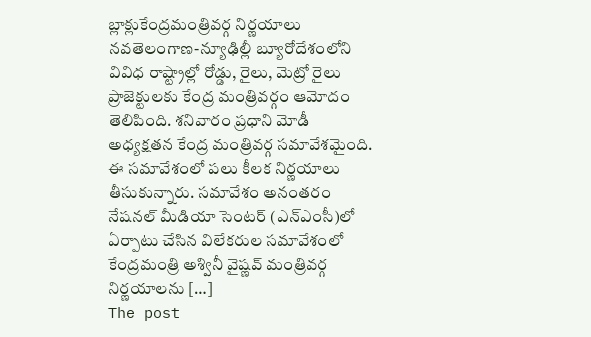బ్లాక్లుకేంద్రమంత్రివర్గ నిర్ణయాలు నవతెలంగాణ-న్యూఢిల్లీ బ్యూరోదేశంలోని వివిధ రాష్ట్రాల్లో రోడ్డు, రైలు, మెట్రో రైలు ప్రాజెక్టులకు కేంద్ర మంత్రివర్గం ఆమోదం తెలిపింది. శనివారం ప్రధాని మోడీ అధ్యక్షతన కేంద్ర మంత్రివర్గ సమావేశమైంది. ఈ సమావేశంలో పలు కీలక నిర్ణయాలు తీసుకున్నారు. సమావేశం అనంతరం నేషనల్ మీడియా సెంటర్ (ఎన్ఎంసీ)లో ఏర్పాటు చేసిన విలేకరుల సమావేశంలో కేంద్రమంత్రి అశ్వినీ వైష్ణవ్ మంత్రివర్గ నిర్ణయాలను […]
The post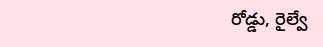రోడ్డు, రైల్వే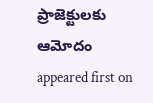ప్రాజెక్టులకు ఆమోదం appeared first on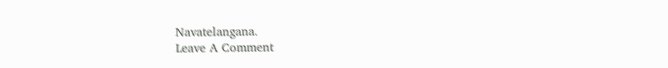Navatelangana.
Leave A Comment